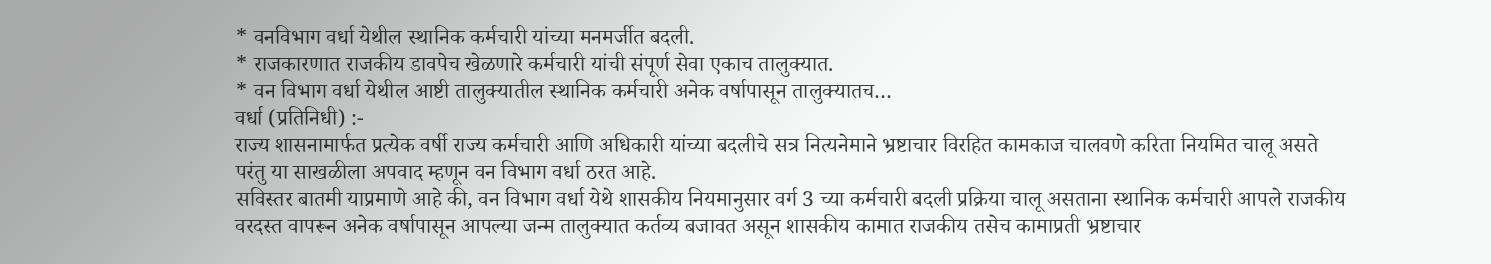* वनविभाग वर्धा येथील स्थानिक कर्मचारी यांच्या मनमर्जीत बदली.
* राजकारणात राजकीय डावपेच खेळणारे कर्मचारी यांची संपूर्ण सेवा एकाच तालुक्यात.
* वन विभाग वर्धा येथील आष्टी तालुक्यातील स्थानिक कर्मचारी अनेक वर्षापासून तालुक्यातच…
वर्धा (प्रतिनिधी) :-
राज्य शासनामार्फत प्रत्येक वर्षी राज्य कर्मचारी आणि अधिकारी यांच्या बदलीचे सत्र नित्यनेमाने भ्रष्टाचार विरहित कामकाज चालवणे करिता नियमित चालू असते परंतु या साखळीला अपवाद म्हणून वन विभाग वर्धा ठरत आहे.
सविस्तर बातमी याप्रमाणे आहे की, वन विभाग वर्धा येथे शासकीय नियमानुसार वर्ग 3 च्या कर्मचारी बदली प्रक्रिया चालू असताना स्थानिक कर्मचारी आपले राजकीय वरदस्त वापरून अनेक वर्षापासून आपल्या जन्म तालुक्यात कर्तव्य बजावत असून शासकीय कामात राजकीय तसेच कामाप्रती भ्रष्टाचार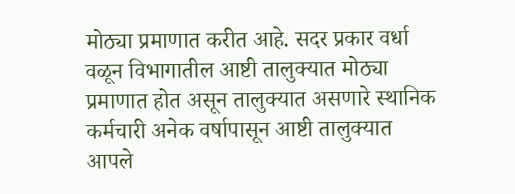मोठ्या प्रमाणात करीत आहे. सदर प्रकार वर्धा वळून विभागातील आष्टी तालुक्यात मोठ्या प्रमाणात होत असून तालुक्यात असणारे स्थानिक कर्मचारी अनेक वर्षापासून आष्टी तालुक्यात आपले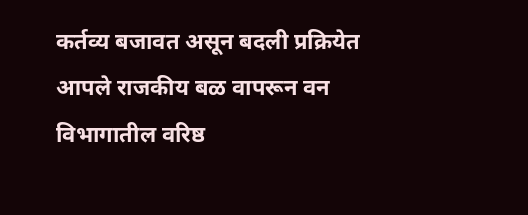कर्तव्य बजावत असून बदली प्रक्रियेत आपले राजकीय बळ वापरून वन विभागातील वरिष्ठ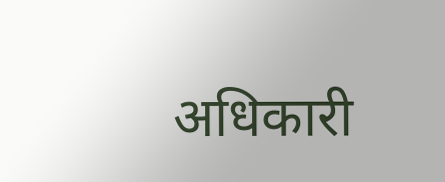अधिकारी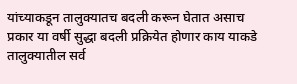यांच्याकडून तालुक्यातच बदली करून घेतात असाच प्रकार या वर्षी सुद्धा बदली प्रक्रियेत होणार काय याकडे तालुक्यातील सर्व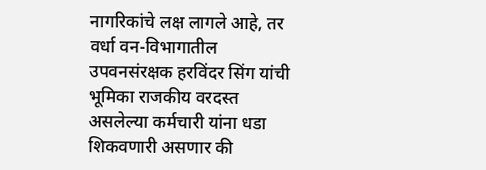नागरिकांचे लक्ष लागले आहे, तर वर्धा वन-विभागातील उपवनसंरक्षक हरविंदर सिंग यांची भूमिका राजकीय वरदस्त असलेल्या कर्मचारी यांना धडा शिकवणारी असणार की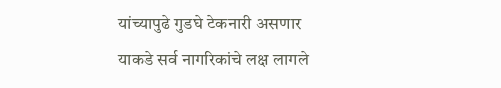यांच्यापुढे गुडघे टेकनारी असणार याकडे सर्व नागरिकांचे लक्ष लागले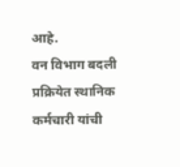आहे.
वन विभाग बदली प्रक्रियेत स्थानिक कर्मचारी यांची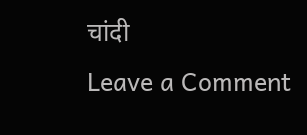चांदी
Leave a Comment